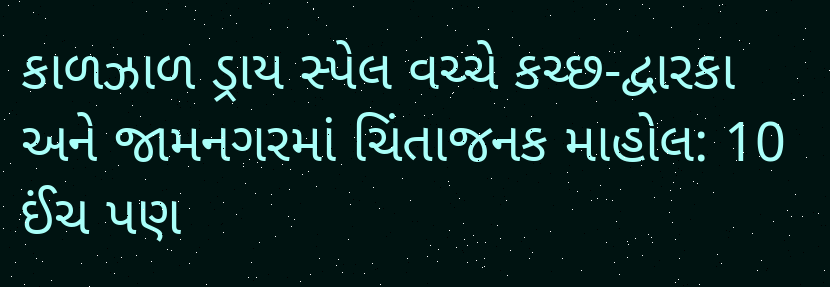કાળઝાળ ડ્રાય સ્પેલ વચ્ચે કચ્છ-દ્વારકા અને જામનગરમાં ચિંતાજનક માહોલ: 10 ઈંચ પણ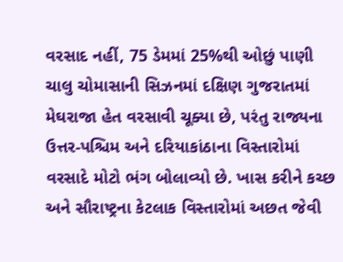વરસાદ નહીં, 75 ડેમમાં 25%થી ઓછું પાણી
ચાલુ ચોમાસાની સિઝનમાં દક્ષિણ ગુજરાતમાં મેઘરાજા હેત વરસાવી ચૂક્યા છે, પરંતુ રાજ્યના ઉત્તર-પશ્ચિમ અને દરિયાકાંઠાના વિસ્તારોમાં વરસાદે મોટો ભંગ બોલાવ્યો છે. ખાસ કરીને કચ્છ અને સૌરાષ્ટ્રના કેટલાક વિસ્તારોમાં અછત જેવી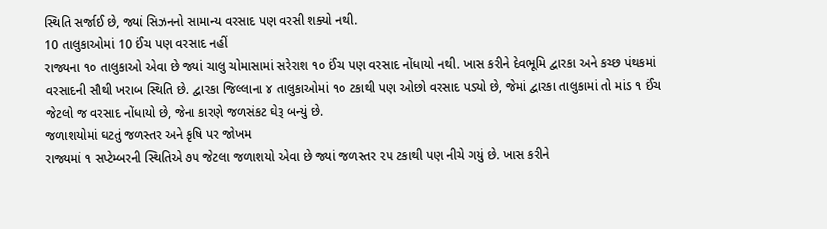સ્થિતિ સર્જાઈ છે, જ્યાં સિઝનનો સામાન્ય વરસાદ પણ વરસી શક્યો નથી.
10 તાલુકાઓમાં 10 ઈંચ પણ વરસાદ નહીં
રાજ્યના ૧૦ તાલુકાઓ એવા છે જ્યાં ચાલુ ચોમાસામાં સરેરાશ ૧૦ ઈંચ પણ વરસાદ નોંધાયો નથી. ખાસ કરીને દેવભૂમિ દ્વારકા અને કચ્છ પંથકમાં વરસાદની સૌથી ખરાબ સ્થિતિ છે. દ્વારકા જિલ્લાના ૪ તાલુકાઓમાં ૧૦ ટકાથી પણ ઓછો વરસાદ પડ્યો છે, જેમાં દ્વારકા તાલુકામાં તો માંડ ૧ ઈંચ જેટલો જ વરસાદ નોંધાયો છે, જેના કારણે જળસંકટ ઘેરૂ બન્યું છે.
જળાશયોમાં ઘટતું જળસ્તર અને કૃષિ પર જોખમ
રાજ્યમાં ૧ સપ્ટેમ્બરની સ્થિતિએ ૭૫ જેટલા જળાશયો એવા છે જ્યાં જળસ્તર ૨૫ ટકાથી પણ નીચે ગયું છે. ખાસ કરીને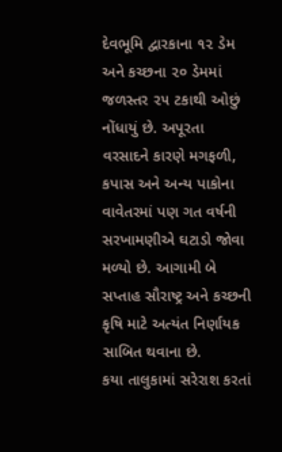દેવભૂમિ દ્વારકાના ૧૨ ડેમ અને કચ્છના ૨૦ ડેમમાં જળસ્તર ૨૫ ટકાથી ઓછું નોંધાયું છે. અપૂરતા વરસાદને કારણે મગફળી, કપાસ અને અન્ય પાકોના વાવેતરમાં પણ ગત વર્ષની સરખામણીએ ઘટાડો જોવા મળ્યો છે. આગામી બે સપ્તાહ સૌરાષ્ટ્ર અને કચ્છની કૃષિ માટે અત્યંત નિર્ણાયક સાબિત થવાના છે.
કયા તાલુકામાં સરેરાશ કરતાં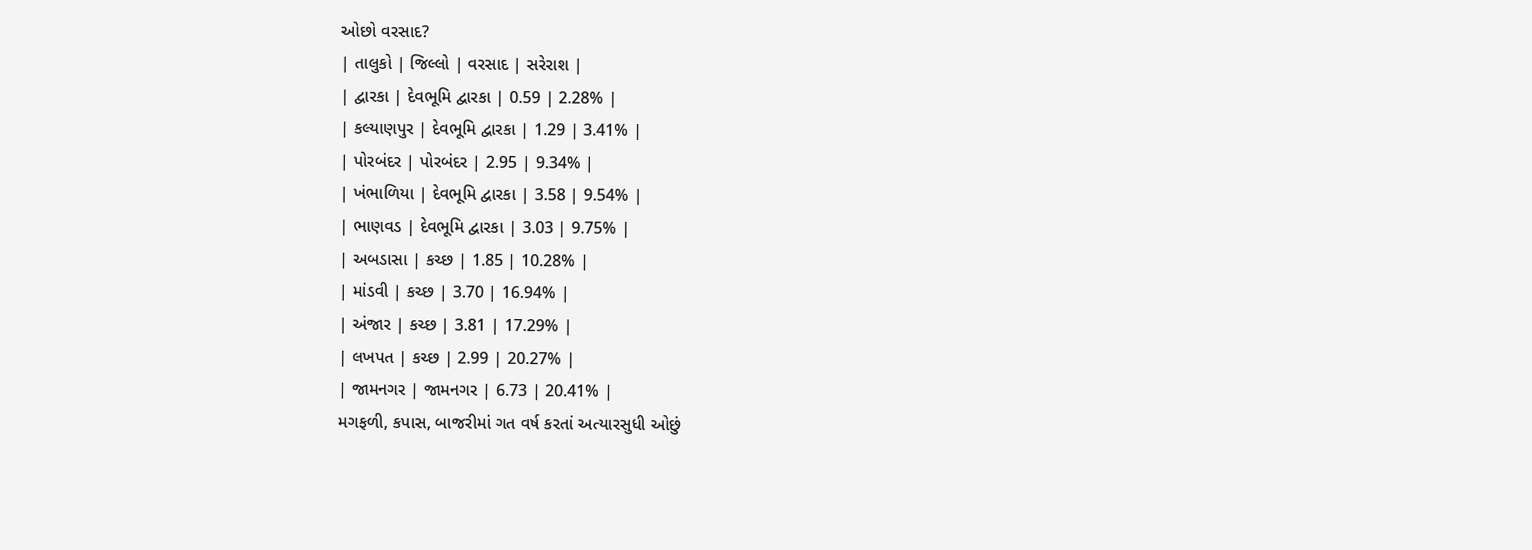ઓછો વરસાદ?
| તાલુકો | જિલ્લો | વરસાદ | સરેરાશ |
| દ્વારકા | દેવભૂમિ દ્વારકા | 0.59 | 2.28% |
| કલ્યાણપુર | દેવભૂમિ દ્વારકા | 1.29 | 3.41% |
| પોરબંદર | પોરબંદર | 2.95 | 9.34% |
| ખંભાળિયા | દેવભૂમિ દ્વારકા | 3.58 | 9.54% |
| ભાણવડ | દેવભૂમિ દ્વારકા | 3.03 | 9.75% |
| અબડાસા | કચ્છ | 1.85 | 10.28% |
| માંડવી | કચ્છ | 3.70 | 16.94% |
| અંજાર | કચ્છ | 3.81 | 17.29% |
| લખપત | કચ્છ | 2.99 | 20.27% |
| જામનગર | જામનગર | 6.73 | 20.41% |
મગફળી, કપાસ, બાજરીમાં ગત વર્ષ કરતાં અત્યારસુધી ઓછું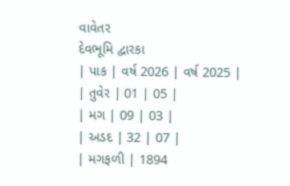વાવેતર
દેવભૂમિ દ્વારકા
| પાક | વર્ષ 2026 | વર્ષ 2025 |
| તુવેર | 01 | 05 |
| મગ | 09 | 03 |
| અડદ | 32 | 07 |
| મગફળી | 1894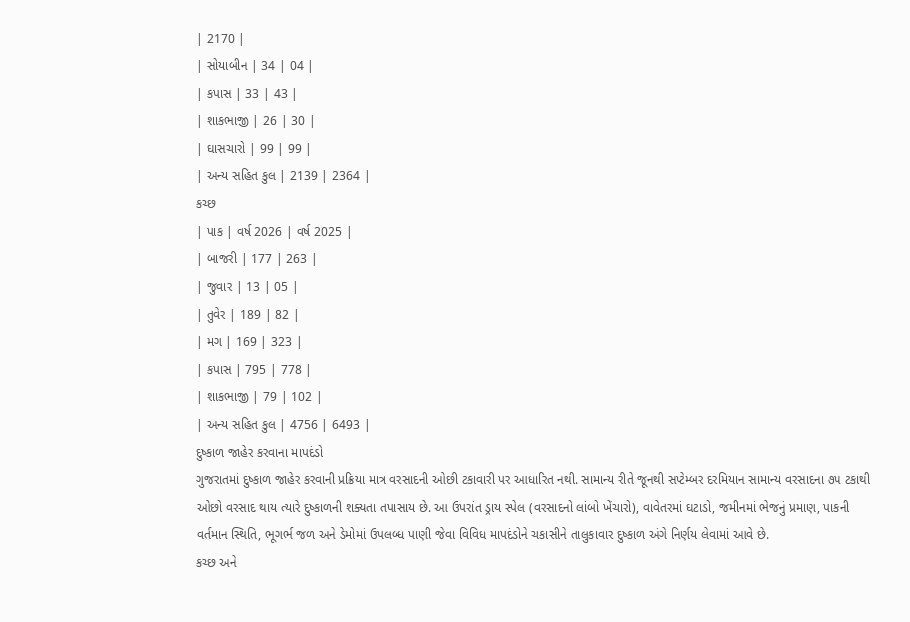| 2170 |
| સોયાબીન | 34 | 04 |
| કપાસ | 33 | 43 |
| શાકભાજી | 26 | 30 |
| ઘાસચારો | 99 | 99 |
| અન્ય સહિત કુલ | 2139 | 2364 |
કચ્છ
| પાક | વર્ષ 2026 | વર્ષ 2025 |
| બાજરી | 177 | 263 |
| જુવાર | 13 | 05 |
| તુવેર | 189 | 82 |
| મગ | 169 | 323 |
| કપાસ | 795 | 778 |
| શાકભાજી | 79 | 102 |
| અન્ય સહિત કુલ | 4756 | 6493 |
દુષ્કાળ જાહેર કરવાના માપદંડો
ગુજરાતમાં દુષ્કાળ જાહેર કરવાની પ્રક્રિયા માત્ર વરસાદની ઓછી ટકાવારી પર આધારિત નથી. સામાન્ય રીતે જૂનથી સપ્ટેમ્બર દરમિયાન સામાન્ય વરસાદના ૭૫ ટકાથી ઓછો વરસાદ થાય ત્યારે દુષ્કાળની શક્યતા તપાસાય છે. આ ઉપરાંત ડ્રાય સ્પેલ (વરસાદનો લાંબો ખેંચારો), વાવેતરમાં ઘટાડો, જમીનમાં ભેજનું પ્રમાણ, પાકની વર્તમાન સ્થિતિ, ભૂગર્ભ જળ અને ડેમોમાં ઉપલબ્ધ પાણી જેવા વિવિધ માપદંડોને ચકાસીને તાલુકાવાર દુષ્કાળ અંગે નિર્ણય લેવામાં આવે છે.
કચ્છ અને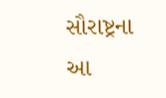સૌરાષ્ટ્રના આ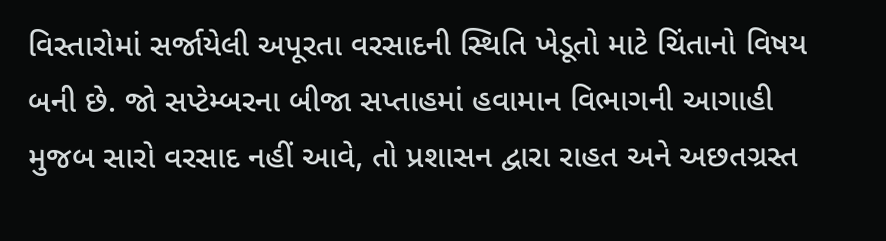વિસ્તારોમાં સર્જાયેલી અપૂરતા વરસાદની સ્થિતિ ખેડૂતો માટે ચિંતાનો વિષય બની છે. જો સપ્ટેમ્બરના બીજા સપ્તાહમાં હવામાન વિભાગની આગાહી મુજબ સારો વરસાદ નહીં આવે, તો પ્રશાસન દ્વારા રાહત અને અછતગ્રસ્ત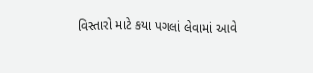વિસ્તારો માટે કયા પગલાં લેવામાં આવે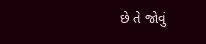છે તે જોવું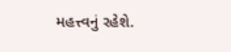મહત્ત્વનું રહેશે.